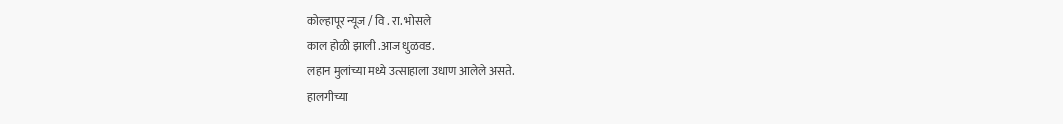कोल्हापूर न्यूज / वि . रा. भोसले
काल होळी झाली .आज धुळवड.
लहान मुलांच्या मध्ये उत्साहाला उधाण आलेले असते.
हालगीच्या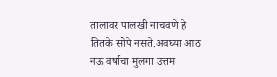तालावर पालखी नाचवणे हे तितके सोपे नसते.अवघ्या आठ नऊ वर्षाचा मुलगा उत्तम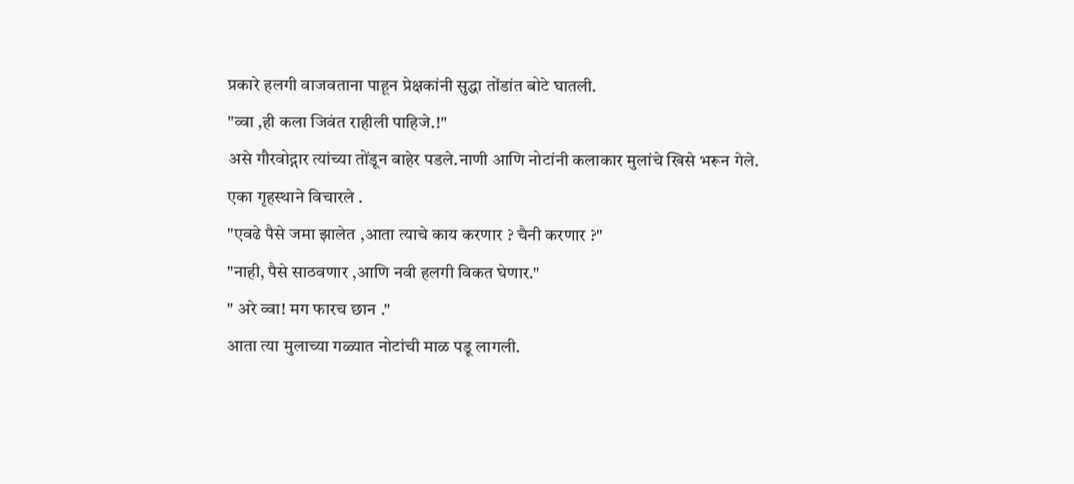प्रकारे हलगी वाजवताना पाहून प्रेक्षकांनी सुद्धा तोंडांत बोटे घातली.
"व्वा ,ही कला जिवंत राहीली पाहिजे.!"
असे गौरवोद्गार त्यांच्या तोंडून बाहेर पडले.नाणी आणि नोटांनी कलाकार मुलांचे खिसे भरून गेले.
एका गृहस्थाने विचारले .
"एवढे पैसे जमा झालेत ,आता त्याचे काय करणार ? चैनी करणार ?"
"नाही, पैसे साठवणार ,आणि नवी हलगी विकत घेणार."
" अरे व्वा! मग फारच छान ."
आता त्या मुलाच्या गळ्यात नोटांची माळ पडू लागली.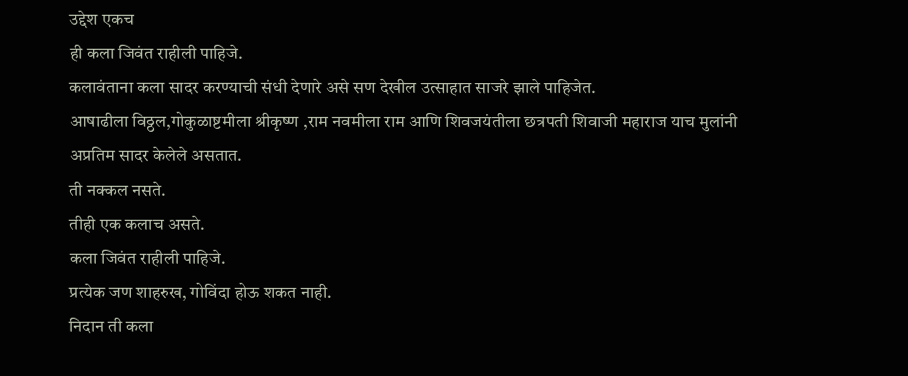उद्देश एकच
ही कला जिवंत राहीली पाहिजे.
कलावंताना कला सादर करण्याची संधी देणारे असे सण देखील उत्साहात साजरे झाले पाहिजेत.
आषाढीला विठ्ठल,गोकुळाष्टमीला श्रीकृष्ण ,राम नवमीला राम आणि शिवजयंतीला छत्रपती शिवाजी महाराज याच मुलांनी अप्रतिम सादर केलेले असतात.
ती नक्कल नसते.
तीही एक कलाच असते.
कला जिवंत राहीली पाहिजे.
प्रत्येक जण शाहरुख, गोविंदा होऊ शकत नाही.
निदान ती कला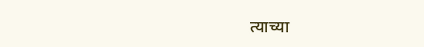त्याच्या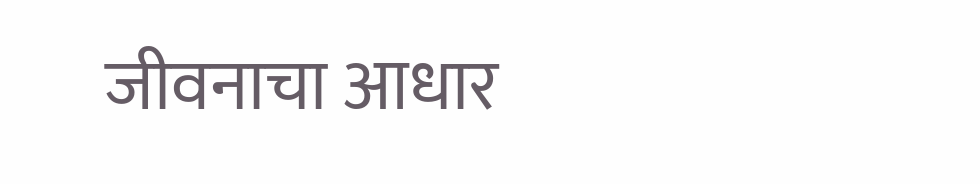जीवनाचा आधार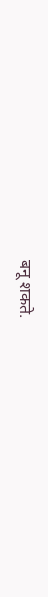बनू शकते.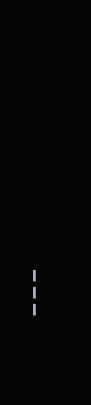---